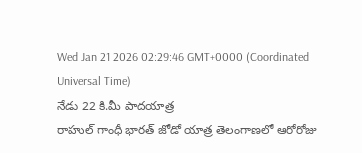Wed Jan 21 2026 02:29:46 GMT+0000 (Coordinated Universal Time)
నేడు 22 కి.మీ పాదయాత్ర
రాహుల్ గాంధీ భారత్ జోడో యాత్ర తెలంగాణలో ఆరోరోజు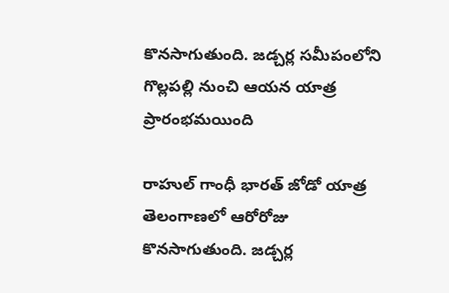కొనసాగుతుంది. జడ్చర్ల సమీపంలోని గొల్లపల్లి నుంచి ఆయన యాత్ర ప్రారంభమయింది

రాహుల్ గాంధీ భారత్ జోడో యాత్ర తెలంగాణలో ఆరోరోజు కొనసాగుతుంది. జడ్చర్ల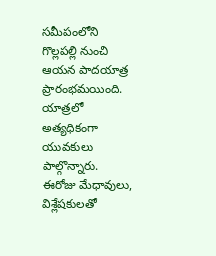సమీపంలోని గొల్లపల్లి నుంచి ఆయన పాదయాత్ర ప్రారంభమయింది. యాత్రలో అత్యధికంగా యువకులు పాల్గొన్నారు. ఈరోజు మేధావులు, విశ్లేషకులతో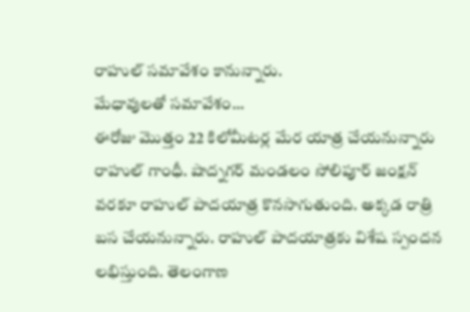రాహుల్ సమావేశం కానున్నారు.
మేధావులతో సమావేశం...
ఈరోజు మొత్తం 22 కిలోమీటర్ల మేర యాత్ర చేయనున్నారు రాహుల్ గాంధీ. షాద్నగర్ మండలం సోలిపూర్ జంక్షన్ వరకూ రాహుల్ పాదయాత్ర కొనసాగుతుంది. అక్కడ రాత్రి బస చేయనున్నారు. రాహుల్ పాదయాత్రకు విశేష స్పందన లభిస్తుంది. తెలంగాణ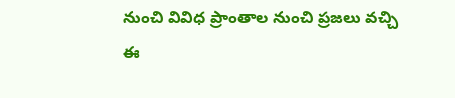నుంచి వివిధ ప్రాంతాల నుంచి ప్రజలు వచ్చి ఈ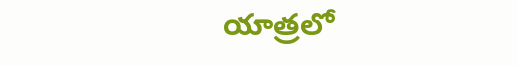యాత్రలో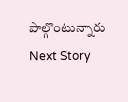పాల్గొంటున్నారు
Next Story